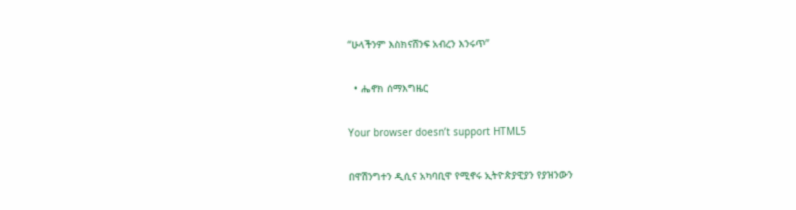“ሁላችንም እስክናሸንፍ አብረን እንሩጥ”

  • ሔኖክ ሰማእግዜር

Your browser doesn’t support HTML5

በዋሽንግተን ዲሲና አካባቢዋ የሚኖሩ ኢትዮጵያዊያን የያዝንውን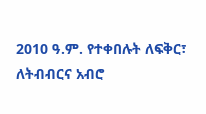2010 ዓ.ም. የተቀበሉት ለፍቅር፣ ለትብብርና አብሮ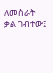ለመስራት ቃል ገብተው፤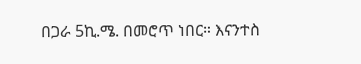በጋራ 5ኪ.ሜ. በመሮጥ ነበር። እናንተስ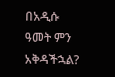በአዲሱ ዓመት ምን አቅዳችኋል?